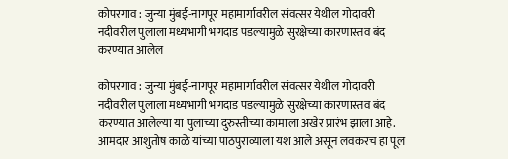कोपरगाव : जुन्या मुंबई-नागपूर महामार्गावरील संवत्सर येथील गोदावरी नदीवरील पुलाला मध्यभागी भगदाड पडल्यामुळे सुरक्षेच्या कारणास्तव बंद करण्यात आलेल

कोपरगाव : जुन्या मुंबई-नागपूर महामार्गावरील संवत्सर येथील गोदावरी नदीवरील पुलाला मध्यभागी भगदाड पडल्यामुळे सुरक्षेच्या कारणास्तव बंद करण्यात आलेल्या या पुलाच्या दुरुस्तीच्या कामाला अखेर प्रारंभ झाला आहे. आमदार आशुतोष काळे यांच्या पाठपुराव्याला यश आले असून लवकरच हा पूल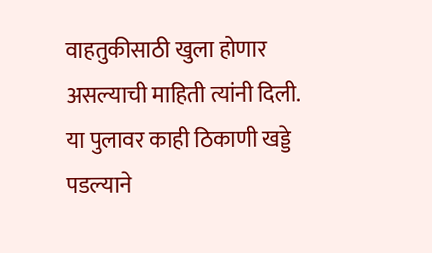वाहतुकीसाठी खुला होणार असल्याची माहिती त्यांनी दिली.
या पुलावर काही ठिकाणी खड्डे पडल्याने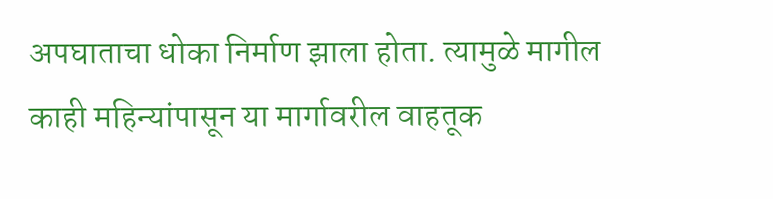अपघाताचा धोका निर्माण झाला होता. त्यामुळे मागील काही महिन्यांपासून या मार्गावरील वाहतूक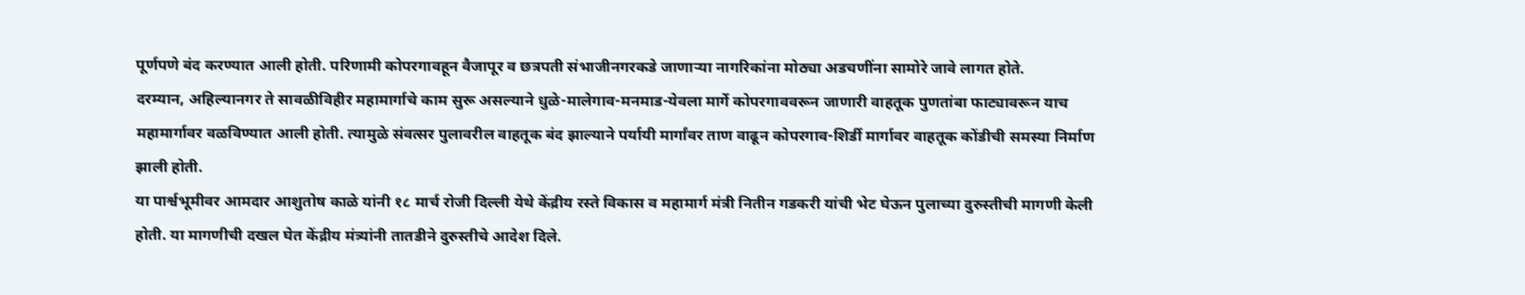पूर्णपणे बंद करण्यात आली होती. परिणामी कोपरगावहून वैजापूर व छत्रपती संभाजीनगरकडे जाणाऱ्या नागरिकांना मोठ्या अडचणींना सामोरे जावे लागत होते.
दरम्यान, अहिल्यानगर ते सावळीविहीर महामार्गाचे काम सुरू असल्याने धुळे-मालेगाव-मनमाड-येवला मार्गे कोपरगाववरून जाणारी वाहतूक पुणतांबा फाट्यावरून याच महामार्गावर वळविण्यात आली होती. त्यामुळे संवत्सर पुलावरील वाहतूक बंद झाल्याने पर्यायी मार्गांवर ताण वाढून कोपरगाव-शिर्डी मार्गावर वाहतूक कोंडीची समस्या निर्माण झाली होती.
या पार्श्वभूमीवर आमदार आशुतोष काळे यांनी १८ मार्च रोजी दिल्ली येथे केंद्रीय रस्ते विकास व महामार्ग मंत्री नितीन गडकरी यांची भेट घेऊन पुलाच्या दुरुस्तीची मागणी केली होती. या मागणीची दखल घेत केंद्रीय मंत्र्यांनी तातडीने दुरुस्तीचे आदेश दिले.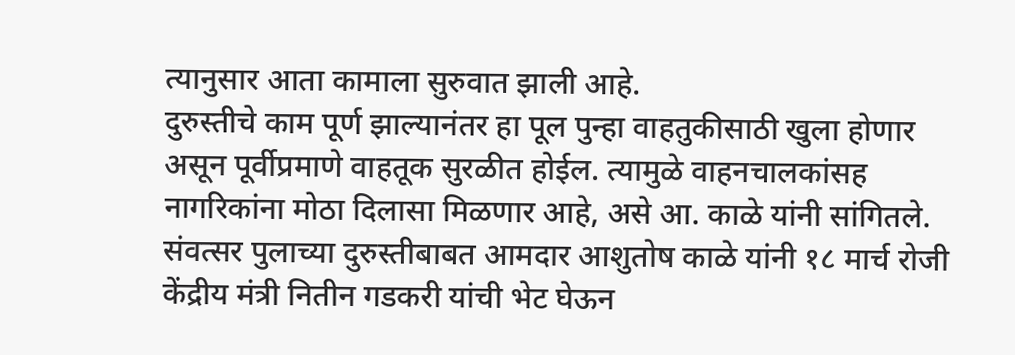त्यानुसार आता कामाला सुरुवात झाली आहे.
दुरुस्तीचे काम पूर्ण झाल्यानंतर हा पूल पुन्हा वाहतुकीसाठी खुला होणार असून पूर्वीप्रमाणे वाहतूक सुरळीत होईल. त्यामुळे वाहनचालकांसह नागरिकांना मोठा दिलासा मिळणार आहे, असे आ. काळे यांनी सांगितले.
संवत्सर पुलाच्या दुरुस्तीबाबत आमदार आशुतोष काळे यांनी १८ मार्च रोजी केंद्रीय मंत्री नितीन गडकरी यांची भेट घेऊन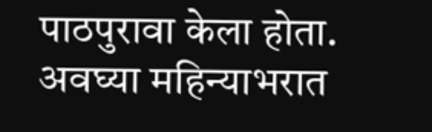पाठपुरावा केला होता. अवघ्या महिन्याभरात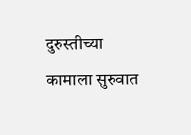दुरुस्तीच्या कामाला सुरुवात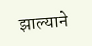झाल्याने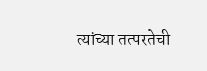त्यांच्या तत्परतेची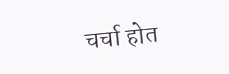चर्चा होत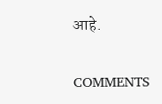आहे.

COMMENTS